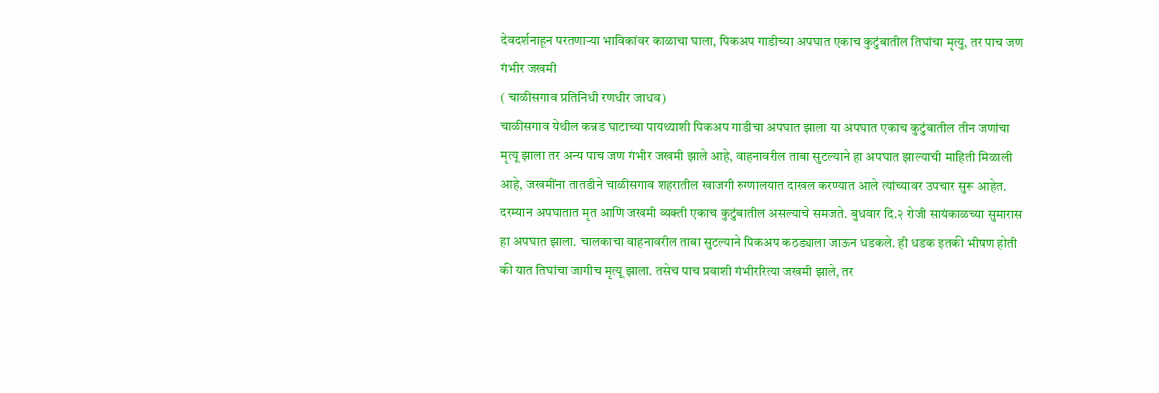देवदर्शनाहून परतणाऱ्या भाविकांवर काळाचा घाला, पिकअप गाडीच्या अपघात एकाच कुटुंबातील तिघांचा मृत्यु, तर पाच जण गंभीर जखमी
( चाळीसगाव प्रतिनिधी रणधीर जाधव)
चाळीसगाव येथील कन्नड घाटाच्या पायथ्याशी पिकअप गाडीचा अपघात झाला या अपघात एकाच कुटुंबातील तीन जणांचा मृत्यू झाला तर अन्य पाच जण गंभीर जखमी झाले आहे, वाहनावरील ताबा सुटल्याने हा अपघात झाल्याची माहिती मिळाली आहे, जखमींना तातडीने चाळीसगाव शहरातील खाजगी रुग्णालयात दाखल करण्यात आले त्यांच्यावर उपचार सुरू आहेत. दरम्यान अपघातात मृत आणि जखमी व्यक्ती एकाच कुटुंबातील असल्याचे समजते. बुधवार दि.२ रोजी सायंकाळच्या सुमारास हा अपघात झाला. चालकाचा वाहनावरील ताबा सुटल्याने पिकअप कठड्याला जाऊन धडकले. ही धडक इतकी भीषण होती की यात तिघांचा जागीच मृत्यू झाला. तसेच पाच प्रवाशी गंभीररित्या जखमी झाले, तर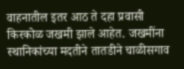वाहनातील इतर आठ ते दहा प्रवासी किरकोळ जखमी झाले आहेत. जखमींना स्थानिकांच्या मदतीने तातडीने चाळीसगाव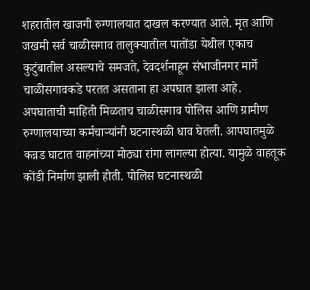शहरातील खाजगी रुग्णालयात दाखल करण्यात आले. मृत आणि जखमी सर्व चाळीसगाव तालुक्यातील पातोंडा येथील एकाच कुटुंबातील असल्याचे समजते, देवदर्शनाहून संभाजीनगर मार्गे चाळीसगावकडे परतत असताना हा अपघात झाला आहे. अपघाताची माहिती मिळताच चाळीसगाव पोलिस आणि ग्रामीण रुग्णालयाच्या कर्मचाऱ्यांनी घटनास्थळी धाव घेतली. आपघातमुळे कन्नड घाटात वाहनांच्या मोठ्या रांगा लागल्या होत्या. यामुळे वाहतूक कोंडी निर्माण झाली होती. पोलिस घटनास्थळी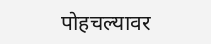पोहचल्यावर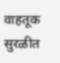वाहतूक सुरळीत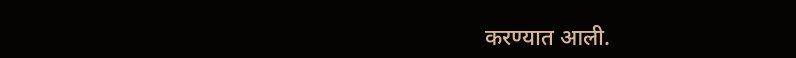करण्यात आली.